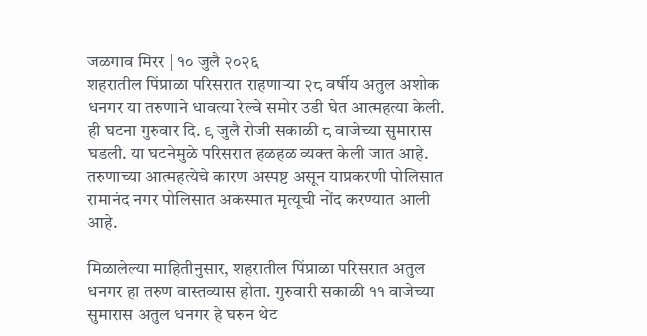जळगाव मिरर | १० जुलै २०२६
शहरातील पिंप्राळा परिसरात राहणाऱ्या २८ वर्षीय अतुल अशोक धनगर या तरुणाने धावत्या रेल्वे समोर उडी घेत आत्महत्या केली. ही घटना गुरुवार दि. ९ जुलै रोजी सकाळी ८ वाजेच्या सुमारास घडली. या घटनेमुळे परिसरात हळहळ व्यक्त केली जात आहे. तरुणाच्या आत्महत्येचे कारण अस्पष्ट असून याप्रकरणी पोलिसात रामानंद नगर पोलिसात अकस्मात मृत्यूची नोंद करण्यात आली आहे.

मिळालेल्या माहितीनुसार, शहरातील पिंप्राळा परिसरात अतुल धनगर हा तरुण वास्तव्यास होता. गुरुवारी सकाळी ११ वाजेच्या सुमारास अतुल धनगर हे घरुन थेट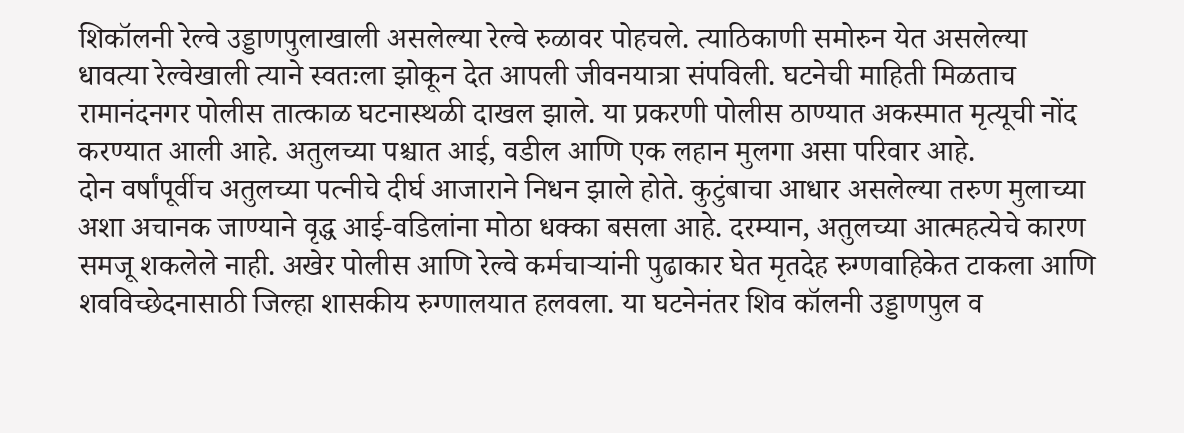शिकॉलनी रेल्वे उड्डाणपुलाखाली असलेल्या रेल्वे रुळावर पोहचले. त्याठिकाणी समोरुन येत असलेल्या धावत्या रेल्वेखाली त्याने स्वतःला झोकून देत आपली जीवनयात्रा संपविली. घटनेची माहिती मिळताच रामानंदनगर पोलीस तात्काळ घटनास्थळी दाखल झाले. या प्रकरणी पोलीस ठाण्यात अकस्मात मृत्यूची नोंद करण्यात आली आहे. अतुलच्या पश्चात आई, वडील आणि एक लहान मुलगा असा परिवार आहे.
दोन वर्षांपूर्वीच अतुलच्या पत्नीचे दीर्घ आजाराने निधन झाले होते. कुटुंबाचा आधार असलेल्या तरुण मुलाच्या अशा अचानक जाण्याने वृद्ध आई-वडिलांना मोठा धक्का बसला आहे. दरम्यान, अतुलच्या आत्महत्येचे कारण समजू शकलेले नाही. अखेर पोलीस आणि रेल्वे कर्मचाऱ्यांनी पुढाकार घेत मृतदेह रुग्णवाहिकेत टाकला आणि शवविच्छेदनासाठी जिल्हा शासकीय रुग्णालयात हलवला. या घटनेनंतर शिव कॉलनी उड्डाणपुल व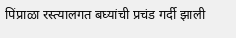पिंप्राळा रस्त्यालगत बघ्यांची प्रचंड गर्दी झाली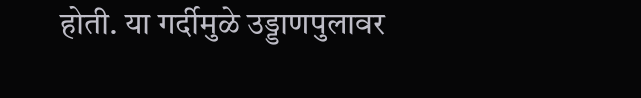होती. या गर्दीमुळे उड्डाणपुलावर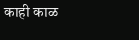काही काळ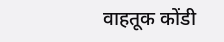वाहतूक कोंडी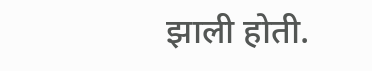झाली होती.